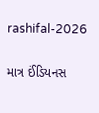rashifal-2026

માત્ર ઈંડિયનસ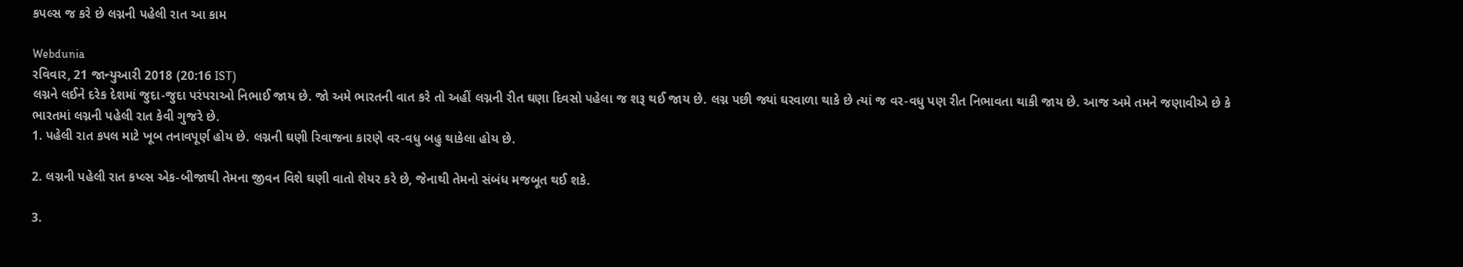કપલ્સ જ કરે છે લગ્નની પહેલી રાત આ કામ

Webdunia
રવિવાર, 21 જાન્યુઆરી 2018 (20:16 IST)
લગ્નને લઈને દરેક દેશમાં જુદા-જુદા પરંપરાઓ નિભાઈ જાય છે. જો અમે ભારતની વાત કરે તો અહીં લગ્નની રીત ઘણા દિવસો પહેલા જ શરૂ થઈ જાય છે. લગ્ન પછી જ્યાં ઘરવાળા થાકે છે ત્યાં જ વર-વધુ પણ રીત નિભાવતા થાકી જાય છે. આજ અમે તમને જણાવીએ છે કે ભારતમાં લગ્નની પહેલી રાત કેવી ગુજરે છે.
1. પહેલી રાત કપલ માટે ખૂબ તનાવપૂર્ણ હોય છે. લગ્નની ઘણી રિવાજના કારણે વર-વધુ બહુ થાકેલા હોય છે.

2. લગ્નની પહેલી રાત કપ્લ્સ એક-બીજાથી તેમના જીવન વિશે ઘણી વાતો શેયર કરે છે, જેનાથી તેમનો સંબંધ મજબૂત થઈ શકે.

3.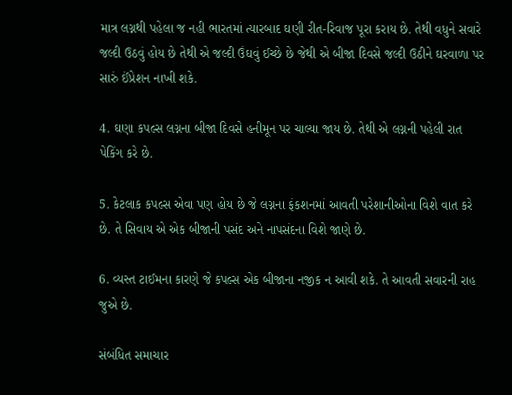માત્ર લગ્નથી પહેલા જ નહી ભારતમાં ત્યારબાદ ઘણી રીત-રિવાજ પૂરા કરાય છે. તેથી વધુને સવારે જલ્દી ઉઠવું હોય છે તેથી એ જલ્દી ઉંઘવું ઈચ્છે છે જેથી એ બીજા દિવસે જલ્દી ઉઠીને ઘરવાળા પર સારું ઈંપ્રેશન નાખી શકે.

4. ઘણા કપલ્સ લગ્નના બીજા દિવસે હનીમૂન પર ચાલ્યા જાય છે. તેથી એ લગ્નની પહેલી રાત પેકિંગ કરે છે.

5. કેટલાક કપલ્સ એવા પણ હોય છે જે લગ્નના ફંકશનમાં આવતી પરેશાનીઓના વિશે વાત કરે છે. તે સિવાય એ એક બીજાની પસંદ અને નાપસંદના વિશે જાણે છે.

6. વ્યસ્ત ટાઈમના કારણે જે કપલ્સ એક બીજાના નજીક ન આવી શકે. તે આવતી સવારની રાહ જુએ છે.

સંબંધિત સમાચાર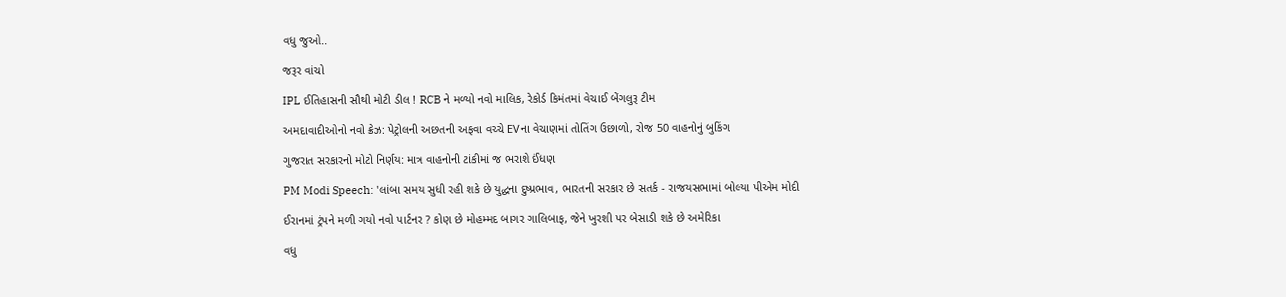વધુ જુઓ..

જરૂર વાંચો

IPL ઈતિહાસની સૌથી મોટી ડીલ ! RCB ને મળ્યો નવો માલિક, રેકોર્ડ કિમંતમાં વેચાઈ બેંગલુરૂ ટીમ

અમદાવાદીઓનો નવો ક્રેઝ: પેટ્રોલની અછતની અફવા વચ્ચે EVના વેચાણમાં તોતિંગ ઉછાળો, રોજ 50 વાહનોનું બુકિંગ

ગુજરાત સરકારનો મોટો નિર્ણય: માત્ર વાહનોની ટાંકીમાં જ ભરાશે ઈંધણ

PM Modi Speech: 'લાંબા સમય સુધી રહી શકે છે યુદ્ધના દુષ્પ્રભાવ, ભારતની સરકાર છે સતર્ક - રાજયસભામાં બોલ્યા પીએમ મોદી

ઈરાનમાં ટ્રંપને મળી ગયો નવો પાર્ટનર ? કોણ છે મોહમ્મદ બાગર ગાલિબાફ, જેને ખુરશી પર બેસાડી શકે છે અમેરિકા

વધુ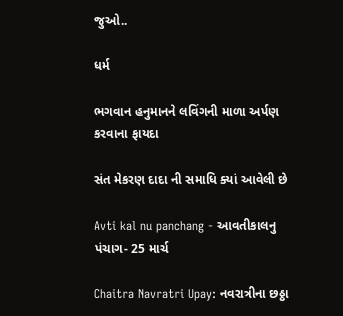જુઓ..

ધર્મ

ભગવાન હનુમાનને લવિંગની માળા અર્પણ કરવાના ફાયદા

સંત મેકરણ દાદા ની સમાધિ ક્યાં આવેલી છે

Avti kal nu panchang - આવતીકાલનુ પંચાગ- 25 માર્ચ

Chaitra Navratri Upay: નવરાત્રીના છઠ્ઠા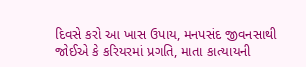દિવસે કરો આ ખાસ ઉપાય, મનપસંદ જીવનસાથી જોઈએ કે કરિયરમાં પ્રગતિ, માતા કાત્યાયની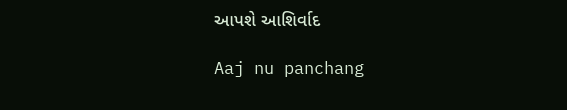આપશે આશિર્વાદ

Aaj nu panchang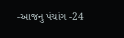-આજનુ પંચાંગ -24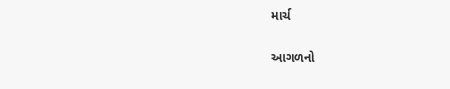માર્ચ

આગળનો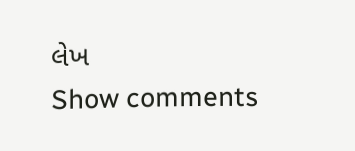લેખ
Show comments